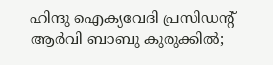ഹിന്ദു ഐക്യവേദി പ്രസിഡന്റ് ആര്‍വി ബാബു കുരുക്കില്‍;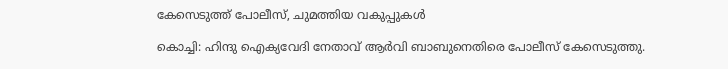കേസെടുത്ത് പോലീസ്, ചുമത്തിയ വകുപ്പുകള്‍

കൊച്ചി: ഹിന്ദു ഐക്യവേദി നേതാവ് ആര്‍വി ബാബുനെതിരെ പോലീസ് കേസെടുത്തു.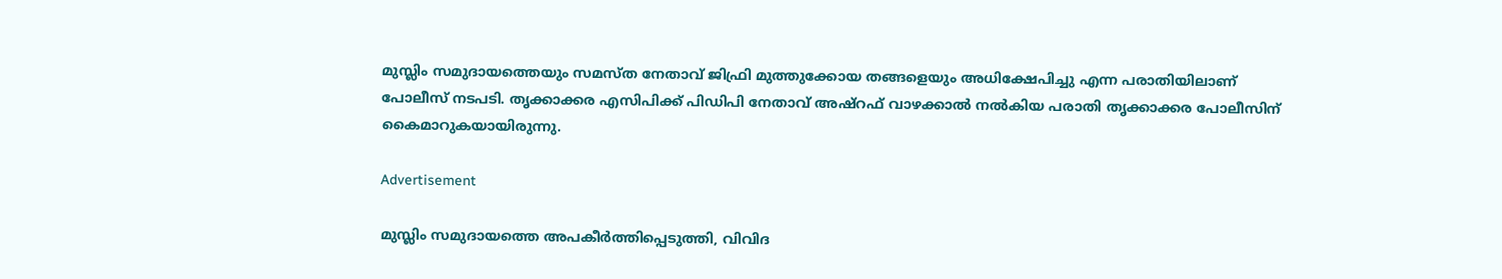മുസ്ലിം സമുദായത്തെയും സമസ്ത നേതാവ് ജിഫ്രി മുത്തുക്കോയ തങ്ങളെയും അധിക്ഷേപിച്ചു എന്ന പരാതിയിലാണ് പോലീസ് നടപടി. തൃക്കാക്കര എസിപിക്ക് പിഡിപി നേതാവ് അഷ്‌റഫ് വാഴക്കാല്‍ നല്‍കിയ പരാതി തൃക്കാക്കര പോലീസിന് കൈമാറുകയായിരുന്നു.

Advertisement

മുസ്ലിം സമുദായത്തെ അപകീര്‍ത്തിപ്പെടുത്തി, വിവിദ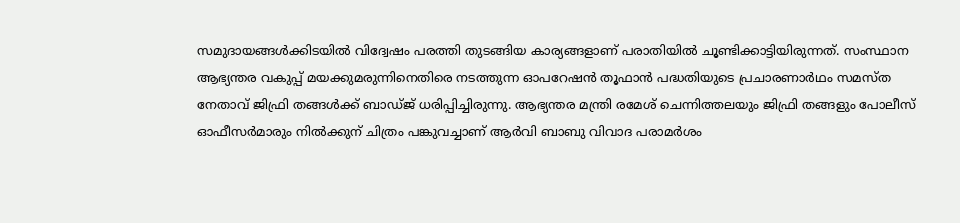സമുദായങ്ങള്‍ക്കിടയില്‍ വിദ്വേഷം പരത്തി തുടങ്ങിയ കാര്യങ്ങളാണ് പരാതിയില്‍ ചൂണ്ടിക്കാട്ടിയിരുന്നത്. സംസ്ഥാന ആഭ്യന്തര വകുപ്പ് മയക്കുമരുന്നിനെതിരെ നടത്തുന്ന ഓപറേഷന്‍ തൂഫാന്‍ പദ്ധതിയുടെ പ്രചാരണാര്‍ഥം സമസ്ത നേതാവ് ജിഫ്രി തങ്ങള്‍ക്ക് ബാഡ്ജ് ധരിപ്പിച്ചിരുന്നു. ആഭ്യന്തര മന്ത്രി രമേശ് ചെന്നിത്തലയും ജിഫ്രി തങ്ങളും പോലീസ് ഓഫീസര്‍മാരും നില്‍ക്കുന് ചിത്രം പങ്കുവച്ചാണ് ആര്‍വി ബാബു വിവാദ പരാമര്‍ശം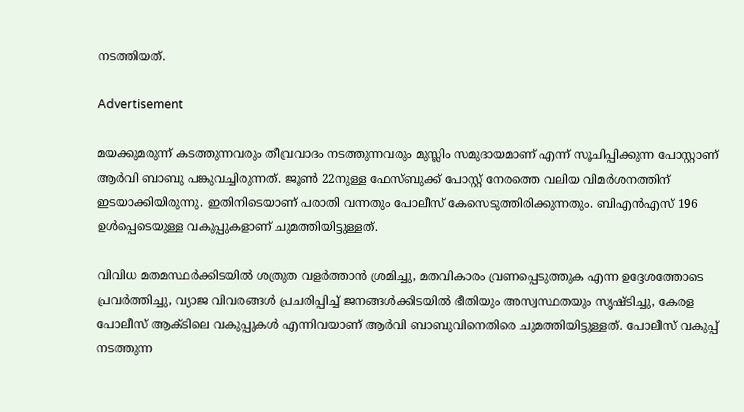നടത്തിയത്.

Advertisement

മയക്കുമരുന്ന് കടത്തുന്നവരും തീവ്രവാദം നടത്തുന്നവരും മുസ്ലിം സമുദായമാണ് എന്ന് സൂചിപ്പിക്കുന്ന പോസ്റ്റാണ് ആര്‍വി ബാബു പങ്കുവച്ചിരുന്നത്. ജൂണ്‍ 22നുള്ള ഫേസ്ബുക്ക് പോസ്റ്റ് നേരത്തെ വലിയ വിമര്‍ശനത്തിന് ഇടയാക്കിയിരുന്നു. ഇതിനിടെയാണ് പരാതി വന്നതും പോലീസ് കേസെടുത്തിരിക്കുന്നതും. ബിഎന്‍എസ് 196 ഉള്‍പ്പെടെയുള്ള വകുപ്പുകളാണ് ചുമത്തിയിട്ടുള്ളത്.

വിവിധ മതമസ്ഥര്‍ക്കിടയില്‍ ശത്രുത വളര്‍ത്താന്‍ ശ്രമിച്ചു, മതവികാരം വ്രണപ്പെടുത്തുക എന്ന ഉദ്ദേശത്തോടെ പ്രവര്‍ത്തിച്ചു, വ്യാജ വിവരങ്ങള്‍ പ്രചരിപ്പിച്ച് ജനങ്ങള്‍ക്കിടയില്‍ ഭീതിയും അസ്വസ്ഥതയും സൃഷ്ടിച്ചു, കേരള പോലീസ് ആക്ടിലെ വകുപ്പുകള്‍ എന്നിവയാണ് ആര്‍വി ബാബുവിനെതിരെ ചുമത്തിയിട്ടുള്ളത്. പോലീസ് വകുപ്പ് നടത്തുന്ന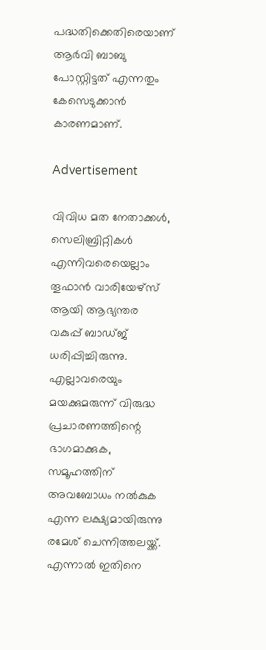പദ്ധതിക്കെതിരെയാണ് ആര്‍വി ബാബു പോസ്റ്റിട്ടത് എന്നതും കേസെടുക്കാന്‍ കാരണമാണ്.

Advertisement

വിവിധ മത നേതാക്കള്‍, സെലിബ്രിറ്റികള്‍ എന്നിവരെയെല്ലാം തൂഫാന്‍ വാരിയേഴ്‌സ് ആയി ആഭ്യന്തര വകുപ്പ് ബാഡ്ജ് ധരിപ്പിച്ചിരുന്നു. എല്ലാവരെയും മയക്കുമരുന്ന് വിരുദ്ധ പ്രചാരണത്തിന്റെ ഭാഗമാക്കുക, സമൂഹത്തിന് അവബോധം നല്‍കുക എന്ന ലക്ഷ്യമായിരുന്നു രമേശ് ചെന്നിത്തലയ്ക്ക്. എന്നാല്‍ ഇതിനെ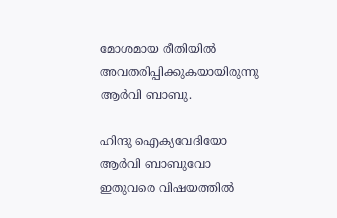മോശമായ രീതിയില്‍ അവതരിപ്പിക്കുകയായിരുന്നു ആര്‍വി ബാബു.

ഹിന്ദു ഐക്യവേദിയോ ആര്‍വി ബാബുവോ ഇതുവരെ വിഷയത്തില്‍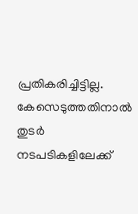പ്രതികരിച്ചിട്ടില്ല. കേസെടുത്തതിനാല്‍ തുടര്‍ നടപടികളിലേക്ക്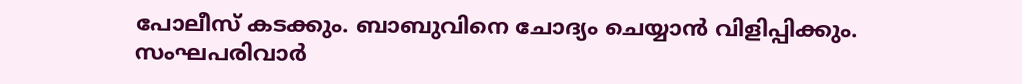പോലീസ് കടക്കും. ബാബുവിനെ ചോദ്യം ചെയ്യാന്‍ വിളിപ്പിക്കും. സംഘപരിവാര്‍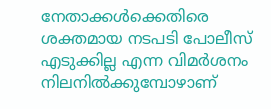നേതാക്കള്‍ക്കെതിരെ ശക്തമായ നടപടി പോലീസ് എടുക്കില്ല എന്ന വിമര്‍ശനം നിലനില്‍ക്കുമ്പോഴാണ്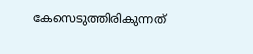കേസെടുത്തിരികുന്നത്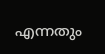എന്നതും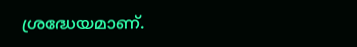ശ്രദ്ധേയമാണ്.